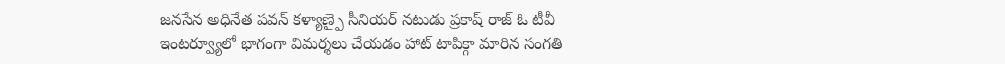జనసేన అధినేత పవన్ కళ్యాణ్పై సీనియర్ నటుడు ప్రకాష్ రాజ్ ఓ టీవీ ఇంటర్వ్యూలో భాగంగా విమర్శలు చేయడం హాట్ టాపిక్గా మారిన సంగతి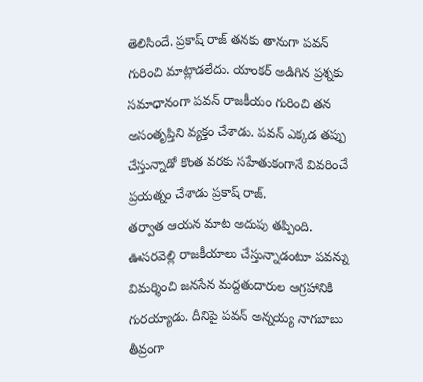తెలిసిందే. ప్రకాష్ రాజ్ తనకు తానుగా పవన్ గురించి మాట్లాడలేదు. యాంకర్ అడిగిన ప్రశ్నకు సమాధానంగా పవన్ రాజకీయం గురించి తన అసంతృప్తిని వ్యక్తం చేశాడు. పవన్ ఎక్కడ తప్పు చేస్తున్నాడో కొంత వరకు సహేతుకంగానే వివరించే ప్రయత్నం చేశాడు ప్రకాష్ రాజ్.
తర్వాత ఆయన మాట అదుపు తప్పింది. ఊసరవెల్లి రాజకీయాలు చేస్తున్నాడంటూ పవన్ను విమర్శించి జనసేన మద్దతుదారుల ఆగ్రహానికి గురయ్యాడు. దీనిపై పవన్ అన్నయ్య నాగబాబు తీవ్రంగా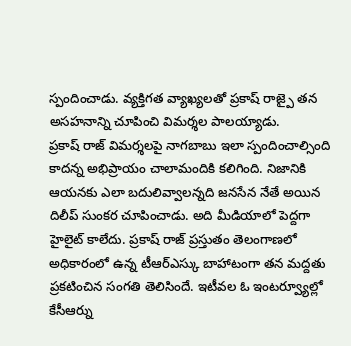స్పందించాడు. వ్యక్తిగత వ్యాఖ్యలతో ప్రకాష్ రాజ్పై తన అసహనాన్ని చూపించి విమర్శల పాలయ్యాడు.
ప్రకాష్ రాజ్ విమర్శలపై నాగబాబు ఇలా స్పందించాల్సింది కాదన్న అభిప్రాయం చాలామందికి కలిగింది. నిజానికి ఆయనకు ఎలా బదులివ్వాలన్నది జనసేన నేతే అయిన దిలీప్ సుంకర చూపించాడు. అది మీడియాలో పెద్దగా హైలైట్ కాలేదు. ప్రకాష్ రాజ్ ప్రస్తుతం తెలంగాణలో అధికారంలో ఉన్న టీఆర్ఎస్కు బాహాటంగా తన మద్దతు ప్రకటించిన సంగతి తెలిసిందే. ఇటీవల ఓ ఇంటర్వ్యూల్లో కేసీఆర్ను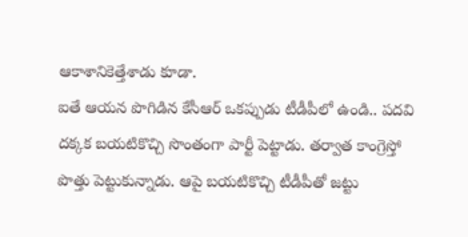ఆకాశానికెత్తేశాడు కూడా.
ఐతే ఆయన పొగిడిన కేసీఆర్ ఒకప్పుడు టీడీపీలో ఉండి.. పదవి దక్కక బయటికొచ్చి సొంతంగా పార్టీ పెట్టాడు. తర్వాత కాంగ్రెస్తో పొత్తు పెట్టుకున్నాడు. ఆపై బయటికొచ్చి టీడీపీతో జట్టు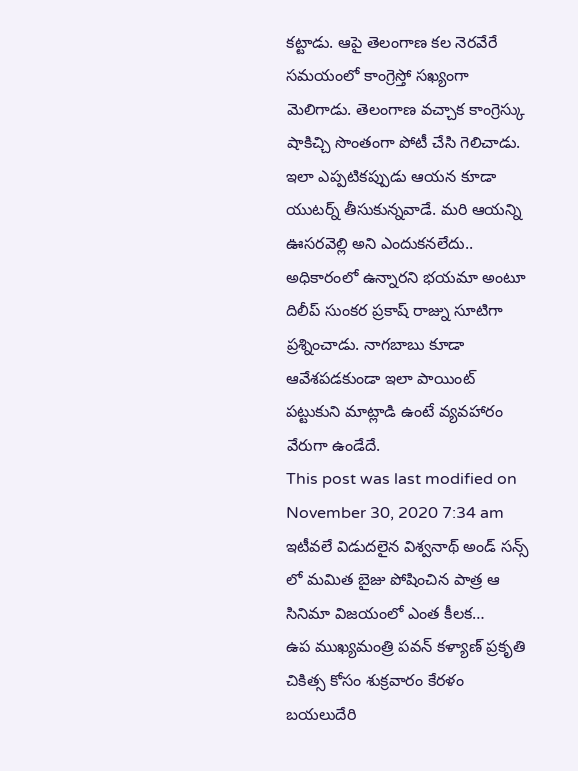కట్టాడు. ఆపై తెలంగాణ కల నెరవేరే సమయంలో కాంగ్రెస్తో సఖ్యంగా మెలిగాడు. తెలంగాణ వచ్చాక కాంగ్రెస్కు షాకిచ్చి సొంతంగా పోటీ చేసి గెలిచాడు. ఇలా ఎప్పటికప్పుడు ఆయన కూడా యుటర్న్ తీసుకున్నవాడే. మరి ఆయన్ని ఊసరవెల్లి అని ఎందుకనలేదు.. అధికారంలో ఉన్నారని భయమా అంటూ దిలీప్ సుంకర ప్రకాష్ రాజ్ను సూటిగా ప్రశ్నించాడు. నాగబాబు కూడా ఆవేశపడకుండా ఇలా పాయింట్ పట్టుకుని మాట్లాడి ఉంటే వ్యవహారం వేరుగా ఉండేదే.
This post was last modified on November 30, 2020 7:34 am
ఇటీవలే విడుదలైన విశ్వనాథ్ అండ్ సన్స్ లో మమిత బైజు పోషించిన పాత్ర ఆ సినిమా విజయంలో ఎంత కీలక…
ఉప ముఖ్యమంత్రి పవన్ కళ్యాణ్ ప్రకృతి చికిత్స కోసం శుక్రవారం కేరళం బయలుదేరి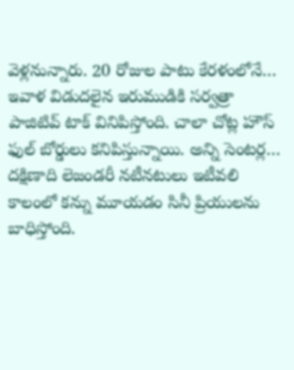వెళ్లనున్నారు. 20 రోజుల పాటు కేరళంలోనే…
ఇవాళ విడుదలైన ఇరుముడికి సర్వత్రా పాజిటివ్ టాక్ వినిపిస్తోంది. చాలా చోట్ల హౌస్ ఫుల్ బోర్డులు కనిపిస్తున్నాయి. అన్ని సెంటర్ల…
దక్షిణాది లెజండరీ నటీనటులు ఇటీవలి కాలంలో కన్ను మూయడం సినీ ప్రియులను బాధిస్తోంది.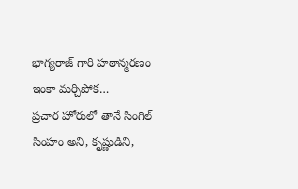భాగ్యరాజ్ గారి హఠాన్మరణం ఇంకా మర్చిపోక…
ప్రచార హోరులో తానే సింగిల్ సింహం అని, కృష్ణుడిని,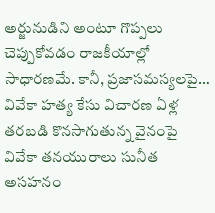అర్జునుడిని అంటూ గొప్పలు చెప్పుకోవడం రాజకీయాల్లో సాధారణమే. కానీ, ప్రజాసమస్యలపై…
వివేకా హత్య కేసు విచారణ ఏళ్ల తరబడి కొనసాగుతున్న వైనంపై వివేకా తనయురాలు సునీత అసహనం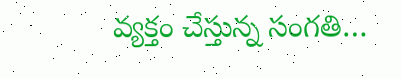వ్యక్తం చేస్తున్న సంగతి…